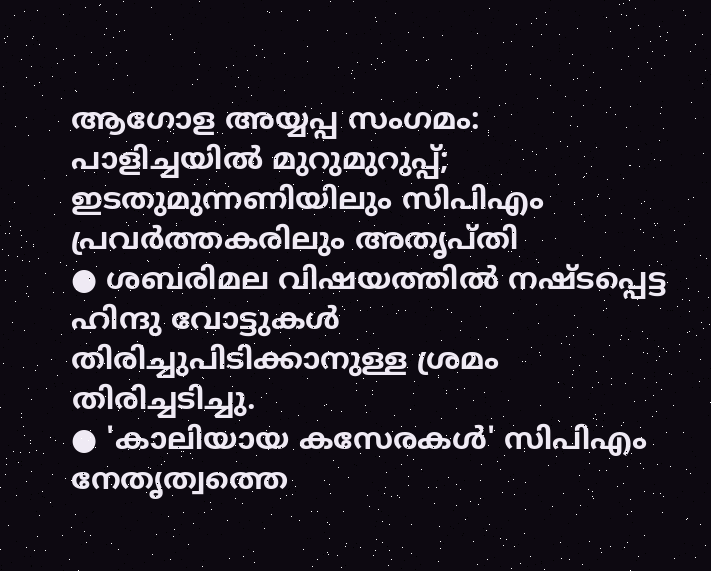ആഗോള അയ്യപ്പ സംഗമം: പാളിച്ചയിൽ മുറുമുറുപ്പ്; ഇടതുമുന്നണിയിലും സിപിഎം പ്രവർത്തകരിലും അതൃപ്തി
● ശബരിമല വിഷയത്തിൽ നഷ്ടപ്പെട്ട ഹിന്ദു വോട്ടുകൾ തിരിച്ചുപിടിക്കാനുള്ള ശ്രമം തിരിച്ചടിച്ചു.
● 'കാലിയായ കസേരകൾ' സിപിഎം നേതൃത്വത്തെ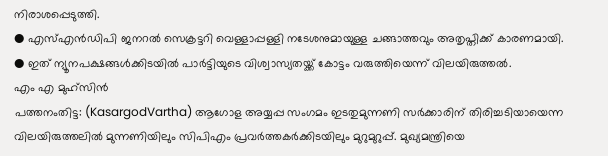നിരാശപ്പെടുത്തി.
● എസ്എൻഡിപി ജനറൽ സെക്രട്ടറി വെള്ളാപ്പള്ളി നടേശനുമായുള്ള ചങ്ങാത്തവും അതൃപ്തിക്ക് കാരണമായി.
● ഇത് ന്യൂനപക്ഷങ്ങൾക്കിടയിൽ പാർട്ടിയുടെ വിശ്വാസ്യതയ്ക്ക് കോട്ടം വരുത്തിയെന്ന് വിലയിരുത്തൽ.
എം എ മുഹ്സിൻ
പത്തനംതിട്ട: (KasargodVartha) ആഗോള അയ്യപ്പ സംഗമം ഇടതുമുന്നണി സർക്കാരിന് തിരിച്ചടിയായെന്ന വിലയിരുത്തലിൽ മുന്നണിയിലും സിപിഎം പ്രവർത്തകർക്കിടയിലും മുറുമുറുപ്പ്. മുഖ്യമന്ത്രിയെ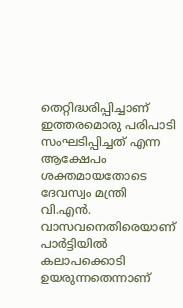തെറ്റിദ്ധരിപ്പിച്ചാണ് ഇത്തരമൊരു പരിപാടി സംഘടിപ്പിച്ചത് എന്ന ആക്ഷേപം ശക്തമായതോടെ ദേവസ്വം മന്ത്രി വി.എൻ. വാസവനെതിരെയാണ് പാർട്ടിയിൽ കലാപക്കൊടി ഉയരുന്നതെന്നാണ്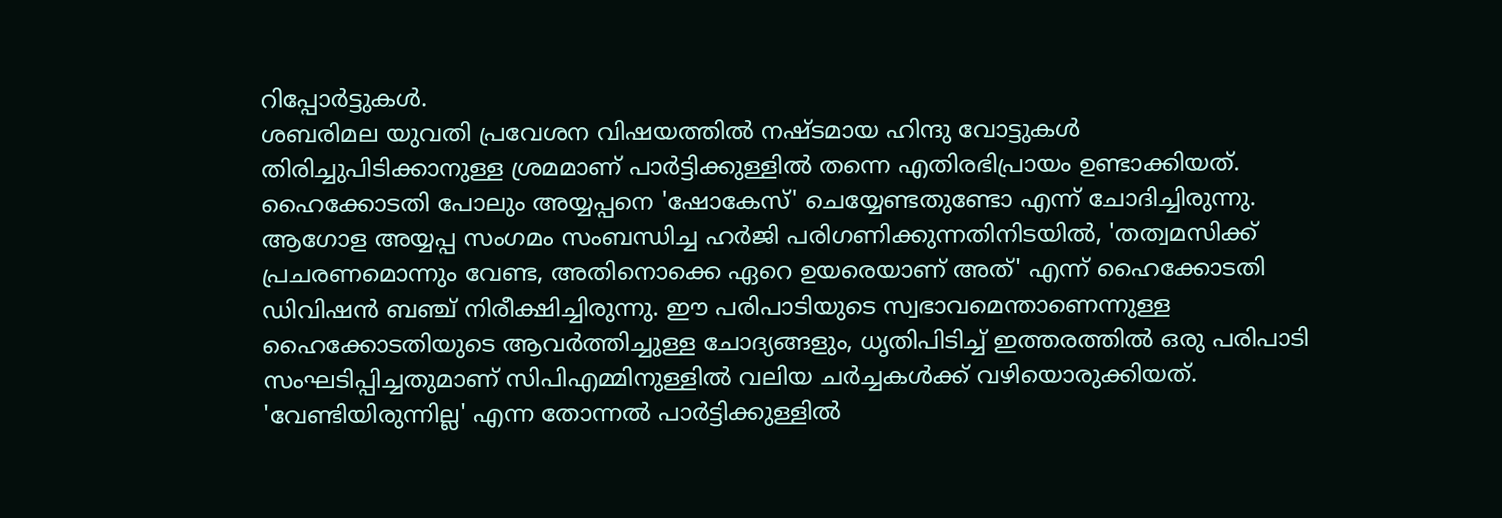റിപ്പോർട്ടുകൾ.
ശബരിമല യുവതി പ്രവേശന വിഷയത്തിൽ നഷ്ടമായ ഹിന്ദു വോട്ടുകൾ തിരിച്ചുപിടിക്കാനുള്ള ശ്രമമാണ് പാർട്ടിക്കുള്ളിൽ തന്നെ എതിരഭിപ്രായം ഉണ്ടാക്കിയത്. ഹൈക്കോടതി പോലും അയ്യപ്പനെ 'ഷോകേസ്' ചെയ്യേണ്ടതുണ്ടോ എന്ന് ചോദിച്ചിരുന്നു. ആഗോള അയ്യപ്പ സംഗമം സംബന്ധിച്ച ഹർജി പരിഗണിക്കുന്നതിനിടയിൽ, 'തത്വമസിക്ക് പ്രചരണമൊന്നും വേണ്ട, അതിനൊക്കെ ഏറെ ഉയരെയാണ് അത്' എന്ന് ഹൈക്കോടതി ഡിവിഷൻ ബഞ്ച് നിരീക്ഷിച്ചിരുന്നു. ഈ പരിപാടിയുടെ സ്വഭാവമെന്താണെന്നുള്ള ഹൈക്കോടതിയുടെ ആവർത്തിച്ചുള്ള ചോദ്യങ്ങളും, ധൃതിപിടിച്ച് ഇത്തരത്തിൽ ഒരു പരിപാടി സംഘടിപ്പിച്ചതുമാണ് സിപിഎമ്മിനുള്ളിൽ വലിയ ചർച്ചകൾക്ക് വഴിയൊരുക്കിയത്.
'വേണ്ടിയിരുന്നില്ല' എന്ന തോന്നൽ പാർട്ടിക്കുള്ളിൽ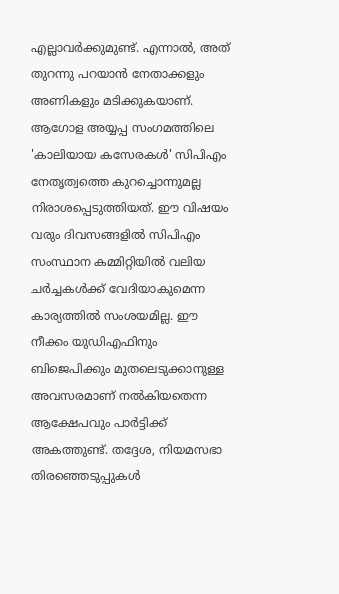എല്ലാവർക്കുമുണ്ട്. എന്നാൽ, അത് തുറന്നു പറയാൻ നേതാക്കളും അണികളും മടിക്കുകയാണ്. ആഗോള അയ്യപ്പ സംഗമത്തിലെ 'കാലിയായ കസേരകൾ' സിപിഎം നേതൃത്വത്തെ കുറച്ചൊന്നുമല്ല നിരാശപ്പെടുത്തിയത്. ഈ വിഷയം വരും ദിവസങ്ങളിൽ സിപിഎം സംസ്ഥാന കമ്മിറ്റിയിൽ വലിയ ചർച്ചകൾക്ക് വേദിയാകുമെന്ന കാര്യത്തിൽ സംശയമില്ല. ഈ നീക്കം യുഡിഎഫിനും ബിജെപിക്കും മുതലെടുക്കാനുള്ള അവസരമാണ് നൽകിയതെന്ന ആക്ഷേപവും പാർട്ടിക്ക് അകത്തുണ്ട്. തദ്ദേശ, നിയമസഭാ തിരഞ്ഞെടുപ്പുകൾ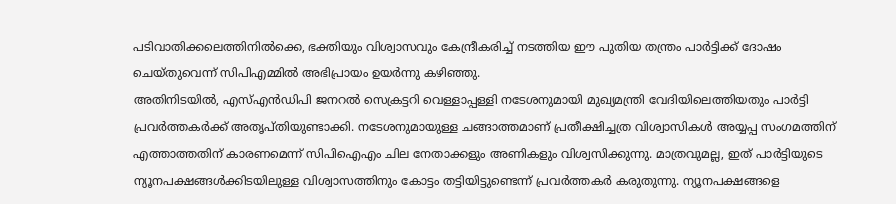പടിവാതിക്കലെത്തിനിൽക്കെ, ഭക്തിയും വിശ്വാസവും കേന്ദ്രീകരിച്ച് നടത്തിയ ഈ പുതിയ തന്ത്രം പാർട്ടിക്ക് ദോഷം ചെയ്തുവെന്ന് സിപിഎമ്മിൽ അഭിപ്രായം ഉയർന്നു കഴിഞ്ഞു.
അതിനിടയിൽ, എസ്എൻഡിപി ജനറൽ സെക്രട്ടറി വെള്ളാപ്പള്ളി നടേശനുമായി മുഖ്യമന്ത്രി വേദിയിലെത്തിയതും പാർട്ടി പ്രവർത്തകർക്ക് അതൃപ്തിയുണ്ടാക്കി. നടേശനുമായുള്ള ചങ്ങാത്തമാണ് പ്രതീക്ഷിച്ചത്ര വിശ്വാസികൾ അയ്യപ്പ സംഗമത്തിന് എത്താത്തതിന് കാരണമെന്ന് സിപിഐഎം ചില നേതാക്കളും അണികളും വിശ്വസിക്കുന്നു. മാത്രവുമല്ല, ഇത് പാർട്ടിയുടെ ന്യൂനപക്ഷങ്ങൾക്കിടയിലുള്ള വിശ്വാസത്തിനും കോട്ടം തട്ടിയിട്ടുണ്ടെന്ന് പ്രവർത്തകർ കരുതുന്നു. ന്യൂനപക്ഷങ്ങളെ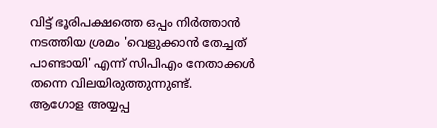വിട്ട് ഭൂരിപക്ഷത്തെ ഒപ്പം നിർത്താൻ നടത്തിയ ശ്രമം 'വെളുക്കാൻ തേച്ചത് പാണ്ടായി' എന്ന് സിപിഎം നേതാക്കൾ തന്നെ വിലയിരുത്തുന്നുണ്ട്.
ആഗോള അയ്യപ്പ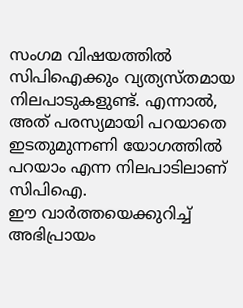സംഗമ വിഷയത്തിൽ സിപിഐക്കും വ്യത്യസ്തമായ നിലപാടുകളുണ്ട്. എന്നാൽ, അത് പരസ്യമായി പറയാതെ ഇടതുമുന്നണി യോഗത്തിൽ പറയാം എന്ന നിലപാടിലാണ് സിപിഐ.
ഈ വാർത്തയെക്കുറിച്ച് അഭിപ്രായം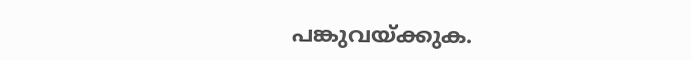പങ്കുവയ്ക്കുക.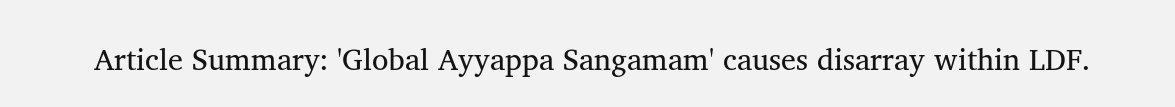Article Summary: 'Global Ayyappa Sangamam' causes disarray within LDF.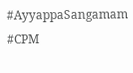#AyyappaSangamam #CPM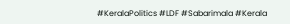#KeralaPolitics #LDF #Sabarimala #Kerala